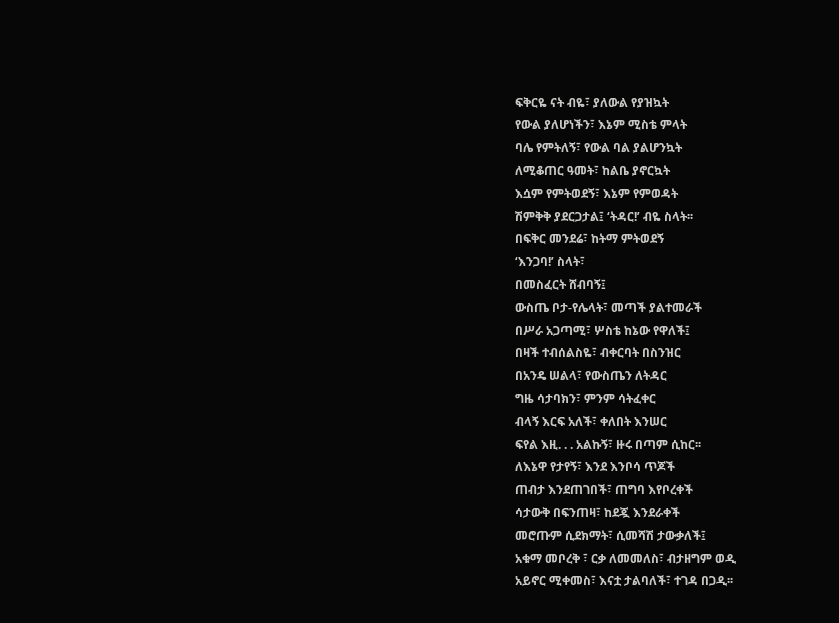ፍቅርዬ ናት ብዬ፣ ያለውል የያዝኳት
የውል ያለሆነችን፣ እኔም ሚስቴ ምላት
ባሌ የምትለኝ፣ የውል ባል ያልሆንኳት
ለሚቆጠር ዓመት፣ ከልቤ ያኖርኳት
እሷም የምትወደኝ፣ እኔም የምወዳት
ሽምቅቅ ያደርጋታል፤ ‘ትዳር!’ ብዬ ስላት፡፡
በፍቅር መንደሬ፣ ከትማ ምትወደኝ
‘እንጋባ!’ ስላት፣
በመስፈርት ሸብባኝ፤
ውስጤ ቦታ-የሌላት፣ መጣች ያልተመራች
በሥራ አጋጣሚ፣ ሦስቴ ከኔው የዋለች፤
በዛች ተብሰልስዬ፣ ብቀርባት በስንዝር
በአንዴ ሠልላ፣ የውስጤን ለትዳር
ግዜ ሳታባክን፣ ምንም ሳትፈቀር
ብላኝ እርፍ አለች፣ ቀለበት እንሠር
ፍየል እዚ. . . አልኩኝ፣ ዙሩ በጣም ሲከር፡፡
ለእኔዋ የታየኝ፣ እንደ እንቦሳ ጥጆች
ጠብታ እንደጠገበች፣ ጠግባ እየቦረቀች
ሳታውቅ በፍንጠዛ፣ ከደጇ እንደራቀች
መሮጡም ሲደክማት፣ ሲመሻሽ ታውቃለች፤
አቁማ መቦረቅ ፣ ርቃ ለመመለስ፣ ብታዘግም ወዲ
አይኖር ሚቀመስ፣ እናቷ ታልባለች፣ ተገዳ በጋዲ፡፡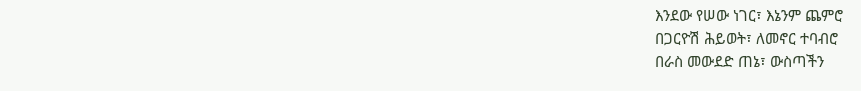እንደው የሠው ነገር፣ እኔንም ጨምሮ
በጋርዮሽ ሕይወት፣ ለመኖር ተባብሮ
በራስ መውደድ ጠኔ፣ ውስጣችን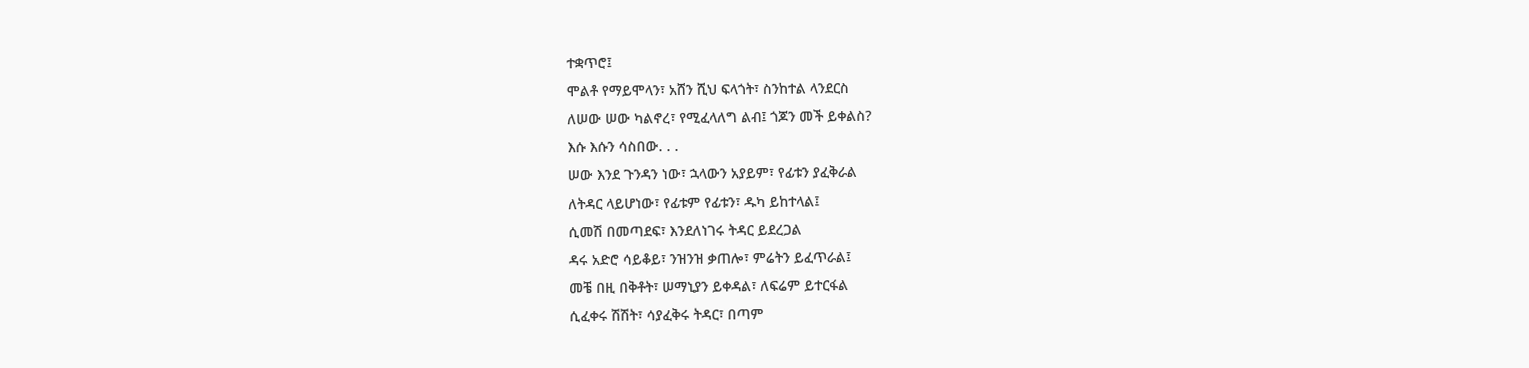ተቋጥሮ፤
ሞልቶ የማይሞላን፣ አሸን ሺህ ፍላጎት፣ ስንከተል ላንደርስ
ለሠው ሠው ካልኖረ፣ የሚፈላለግ ልብ፤ ጎጆን መች ይቀልስ?
እሱ እሱን ሳስበው. . .
ሠው እንደ ጉንዳን ነው፣ ኋላውን አያይም፣ የፊቱን ያፈቅራል
ለትዳር ላይሆነው፣ የፊቱም የፊቱን፣ ዱካ ይከተላል፤
ሲመሽ በመጣደፍ፣ እንደለነገሩ ትዳር ይደረጋል
ዳሩ አድሮ ሳይቆይ፣ ንዝንዝ ቃጠሎ፣ ምሬትን ይፈጥራል፤
መቼ በዚ በቅቶት፣ ሠማኒያን ይቀዳል፣ ለፍሬም ይተርፋል
ሲፈቀሩ ሽሽት፣ ሳያፈቅሩ ትዳር፣ በጣም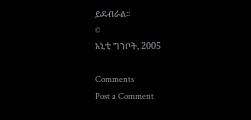ይደብራል፡፡
©
አኒቲ ግንቦት, 2005

Comments
Post a Comment